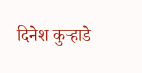दिनेश कुऱ्हाडे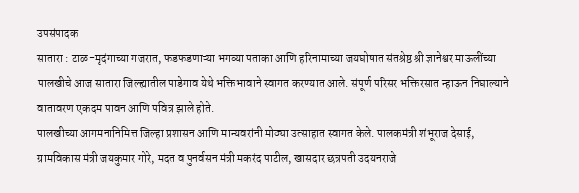उपसंपादक
सातारा : टाळ-मृदंगाच्या गजरात, फडफडणाऱ्या भगव्या पताका आणि हरिनामाच्या जयघोषात संतश्रेष्ठ श्री ज्ञानेश्वर माऊलींच्या पालखीचे आज सातारा जिल्ह्यातील पाडेगाव येथे भक्तिभावाने स्वागत करण्यात आले. संपूर्ण परिसर भक्तिरसात न्हाऊन निघाल्याने वातावरण एकदम पावन आणि पवित्र झाले होते.
पालखीच्या आगमनानिमित्त जिल्हा प्रशासन आणि मान्यवरांनी मोठ्या उत्साहात स्वागत केले. पालकमंत्री शंभूराज देसाई, ग्रामविकास मंत्री जयकुमार गोरे, मदत व पुनर्वसन मंत्री मकरंद पाटील, खासदार छत्रपती उदयनराजे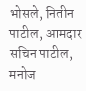भोसले, नितीन पाटील, आमदार सचिन पाटील, मनोज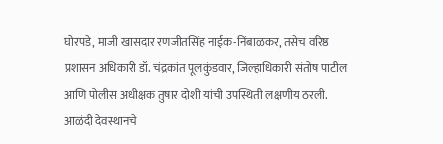घोरपडे, माजी खासदार रणजीतसिंह नाईक-निंबाळकर, तसेच वरिष्ठ प्रशासन अधिकारी डॉ. चंद्रकांत पूलकुंडवार, जिल्हाधिकारी संतोष पाटील आणि पोलीस अधीक्षक तुषार दोशी यांची उपस्थिती लक्षणीय ठरली. आळंदी देवस्थानचे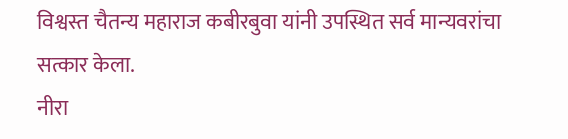विश्वस्त चैतन्य महाराज कबीरबुवा यांनी उपस्थित सर्व मान्यवरांचा सत्कार केला.
नीरा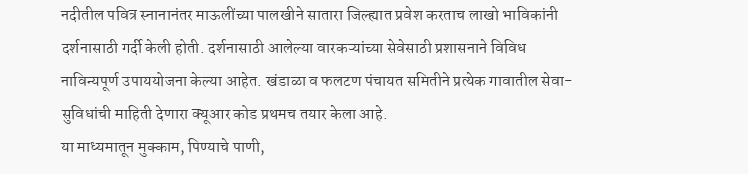नदीतील पवित्र स्नानानंतर माऊलींच्या पालखीने सातारा जिल्ह्यात प्रवेश करताच लाखो भाविकांनी दर्शनासाठी गर्दी केली होती. दर्शनासाठी आलेल्या वारकऱ्यांच्या सेवेसाठी प्रशासनाने विविध नाविन्यपूर्ण उपाययोजना केल्या आहेत. खंडाळा व फलटण पंचायत समितीने प्रत्येक गावातील सेवा-सुविधांची माहिती देणारा क्यूआर कोड प्रथमच तयार केला आहे.
या माध्यमातून मुक्काम, पिण्याचे पाणी,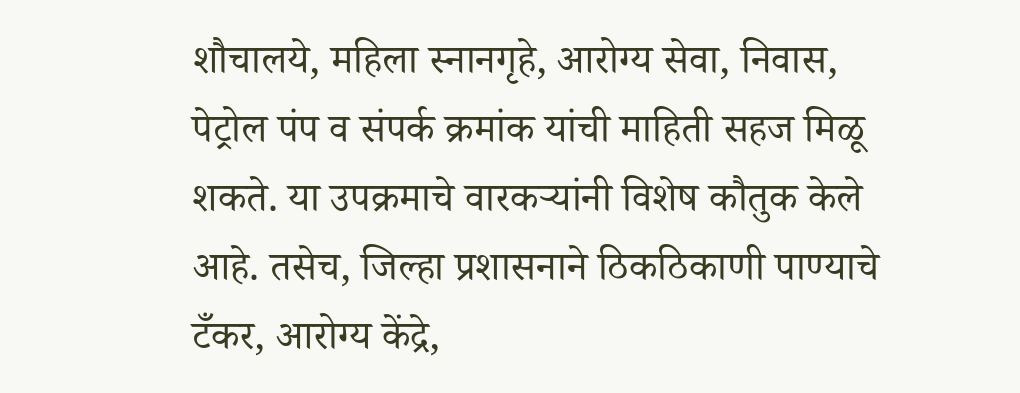शौचालये, महिला स्नानगृहे, आरोग्य सेवा, निवास, पेट्रोल पंप व संपर्क क्रमांक यांची माहिती सहज मिळू शकते. या उपक्रमाचे वारकऱ्यांनी विशेष कौतुक केले आहे. तसेच, जिल्हा प्रशासनाने ठिकठिकाणी पाण्याचे टँकर, आरोग्य केंद्रे,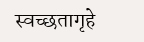स्वच्छतागृहे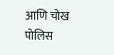आणि चोख पोलिस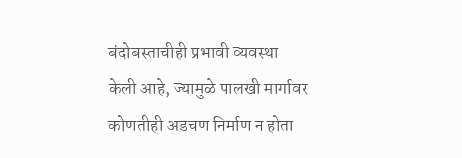बंदोबस्ताचीही प्रभावी व्यवस्था केली आहे, ज्यामुळे पालखी मार्गावर कोणतीही अडचण निर्माण न होता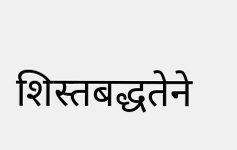शिस्तबद्धतेने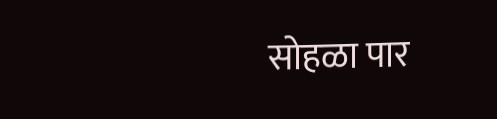सोहळा पार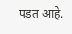पडत आहे.